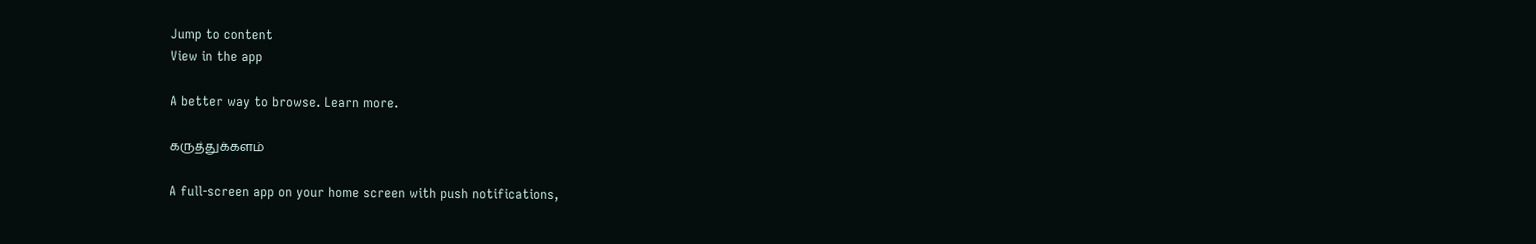Jump to content
View in the app

A better way to browse. Learn more.

கருத்துக்களம்

A full-screen app on your home screen with push notifications,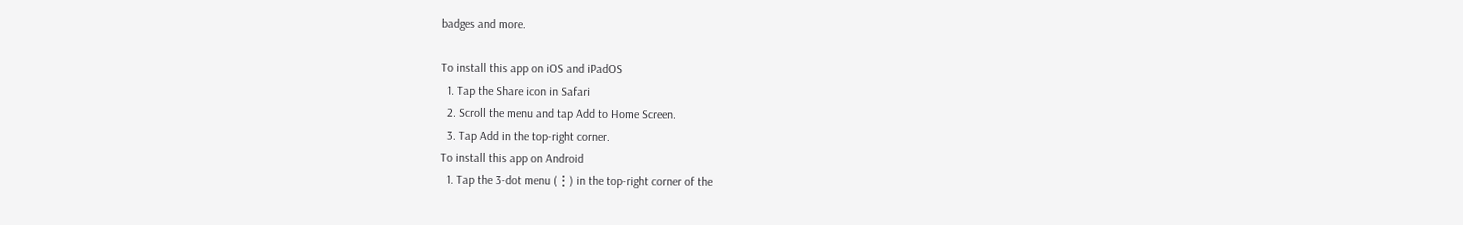badges and more.

To install this app on iOS and iPadOS
  1. Tap the Share icon in Safari
  2. Scroll the menu and tap Add to Home Screen.
  3. Tap Add in the top-right corner.
To install this app on Android
  1. Tap the 3-dot menu (⋮) in the top-right corner of the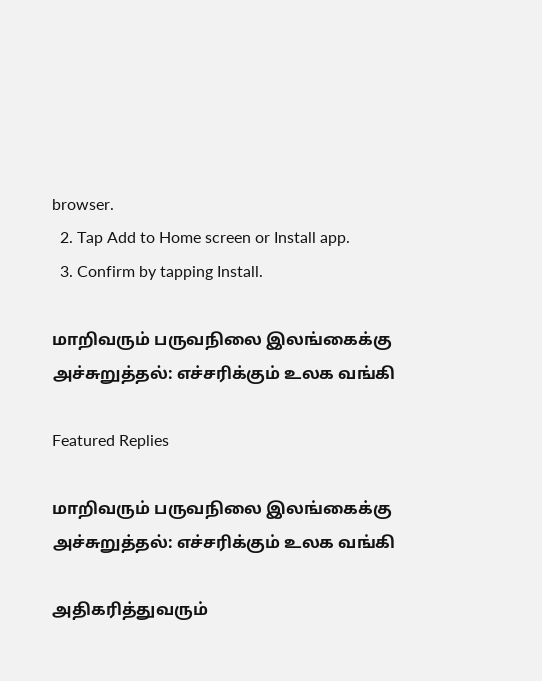browser.
  2. Tap Add to Home screen or Install app.
  3. Confirm by tapping Install.

மாறிவரும் பருவநிலை இலங்கைக்கு அச்சுறுத்தல்: எச்சரிக்கும் உலக வங்கி

Featured Replies

மாறிவரும் பருவநிலை இலங்கைக்கு அச்சுறுத்தல்: எச்சரிக்கும் உலக வங்கி

அதிகரித்துவரும்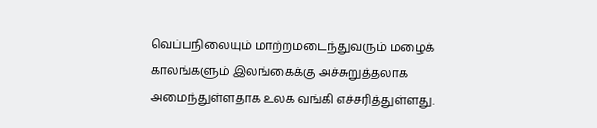வெப்பநிலையும் மாற்றமடைந்துவரும் மழைக் காலங்களும் இலங்கைக்கு அச்சுறுத்தலாக அமைந்துள்ளதாக உலக வங்கி எச்சரித்துள்ளது.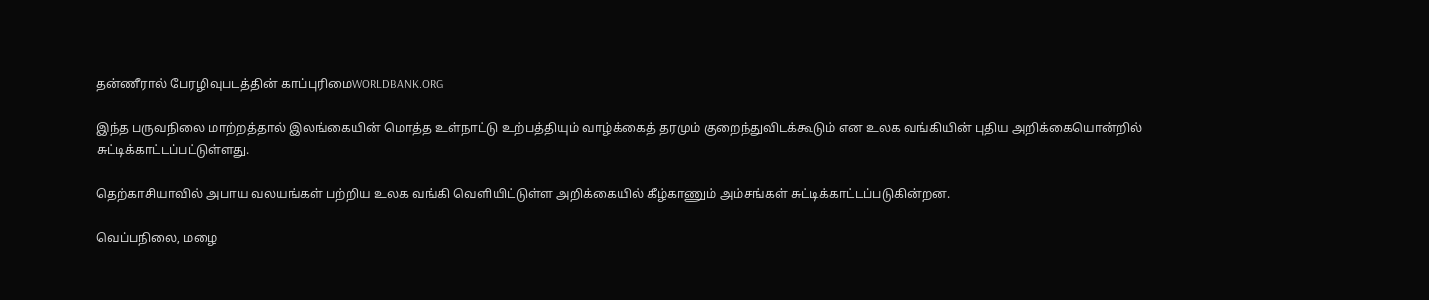தன்ணீரால் பேரழிவுபடத்தின் காப்புரிமைWORLDBANK.ORG

இந்த பருவநிலை மாற்றத்தால் இலங்கையின் மொத்த உள்நாட்டு உற்பத்தியும் வாழ்க்கைத் தரமும் குறைந்துவிடக்கூடும் என உலக வங்கியின் புதிய அறிக்கையொன்றில் சுட்டிக்காட்டப்பட்டுள்ளது.

தெற்காசியாவில் அபாய வலயங்கள் பற்றிய உலக வங்கி வெளியிட்டுள்ள அறிக்கையில் கீழ்காணும் அம்சங்கள் சுட்டிக்காட்டப்படுகின்றன.

வெப்பநிலை, மழை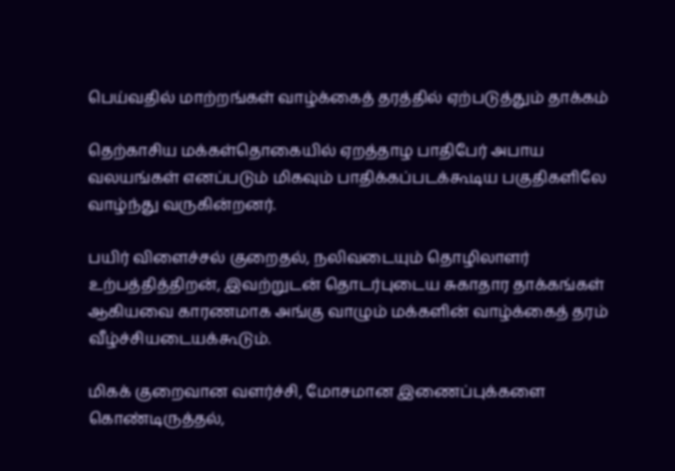பெய்வதில் மாற்றங்கள் வாழ்க்கைத் தரத்தில் ஏற்படுத்தும் தாக்கம்

தெற்காசிய மக்கள்தொகையில் ஏறத்தாழ பாதிபேர் அபாய வலயங்கள் எனப்படும் மிகவும் பாதிக்கப்படக்கூடிய பகுதிகளிலே வாழ்ந்து வருகின்றனர்.

பயிர் விளைச்சல் குறைதல், நலிவடையும் தொழிலாளர் உற்பத்தித்திறன், இவற்றுடன் தொடர்புடைய சுகாதார தாக்கங்கள் ஆகியவை காரணமாக அங்கு வாழும் மக்களின் வாழ்க்கைத் தரம் வீழ்ச்சியடையக்கூடும்.

மிகக் குறைவான வளர்ச்சி, மோசமான இணைப்புக்களை கொண்டிருத்தல்,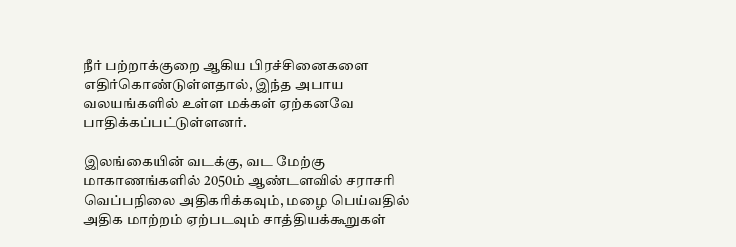நீர் பற்றாக்குறை ஆகிய பிரச்சினைகளை எதிர்கொண்டுள்ளதால், இந்த அபாய வலயங்களில் உள்ள மக்கள் ஏற்கனவே பாதிக்கப்பட்டுள்ளனர்.

இலங்கையின் வடக்கு, வட மேற்கு மாகாணங்களில் 2050ம் ஆண்டளவில் சராசரி வெப்பநிலை அதிகரிக்கவும், மழை பெய்வதில் அதிக மாற்றம் ஏற்படவும் சாத்தியக்கூறுகள்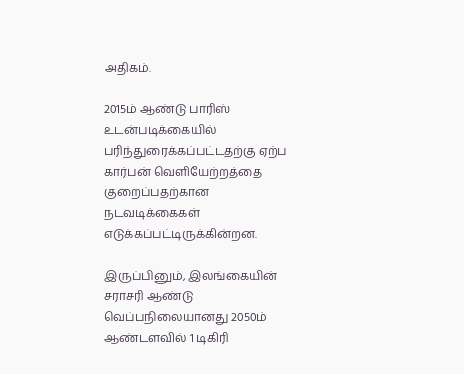அதிகம்.

2015ம் ஆண்டு பாரிஸ் உடன்படிக்கையில் பரிந்துரைக்கப்பட்டதற்கு ஏற்ப கார்பன் வெளியேற்றத்தை குறைப்பதற்கான நடவடிக்கைகள் எடுக்கப்பட்டிருக்கின்றன.

இருப்பினும், இலங்கையின் சராசரி ஆண்டு வெப்பநிலையானது 2050ம் ஆண்டளவில் 1 டிகிரி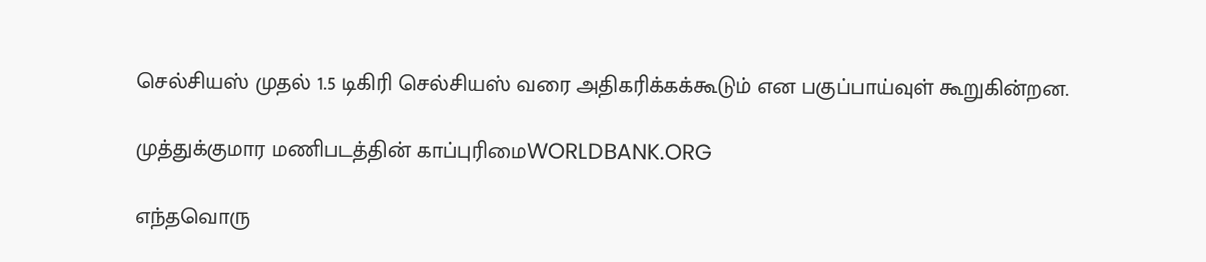செல்சியஸ் முதல் 1.5 டிகிரி செல்சியஸ் வரை அதிகரிக்கக்கூடும் என பகுப்பாய்வுள் கூறுகின்றன.

முத்துக்குமார மணிபடத்தின் காப்புரிமைWORLDBANK.ORG

எந்தவொரு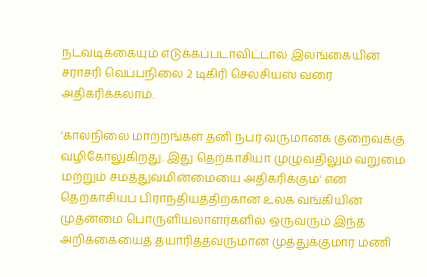நடவடிக்கையும் எடுக்கப்படாவிட்டால் இலங்கையின் சராசரி வெப்பநிலை 2 டிகிரி செல்சியஸ் வரை அதிகரிக்கலாம்.

'காலநிலை மாற்றங்கள் தனி நபர் வருமானக் குறைவுக்கு வழிகோலுகிறது. இது தெற்காசியா முழுவதிலும் வறுமை மற்றும் சமத்துவமின்மையை அதிகரிக்கும்' என தெற்காசியப் பிராந்தியத்திற்கான உலக வங்கியின் முதன்மை பொருளியலாளர்களில் ஒருவரும் இந்த அறிக்கையைத் தயாரித்தவருமான முத்துக்குமார மணி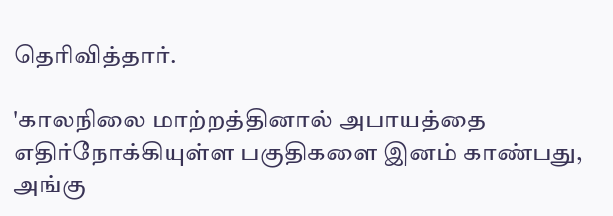தெரிவித்தார்.

'காலநிலை மாற்றத்தினால் அபாயத்தை எதிர்நோக்கியுள்ள பகுதிகளை இனம் காண்பது, அங்கு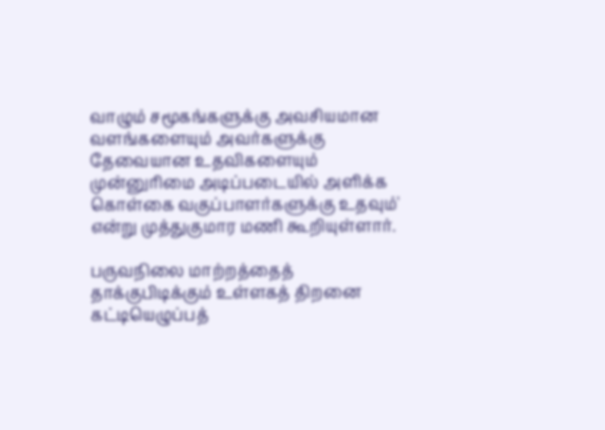வாழும் சமூகங்களுக்கு அவசியமான வளங்களையும் அவர்களுக்கு தேவையான உதவிகளையும் முன்னுரிமை அடிப்படையில் அளிக்க கொள்கை வகுப்பாளர்களுக்கு உதவும்' என்று முத்துகுமார மணி கூறியுள்ளார்.

பருவநிலை மாற்றத்தைத் தாக்குபிடிக்கும் உள்ளகத் திறனை கட்டியெழுப்பத்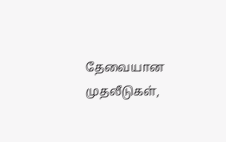தேவையான முதலீடுகள்,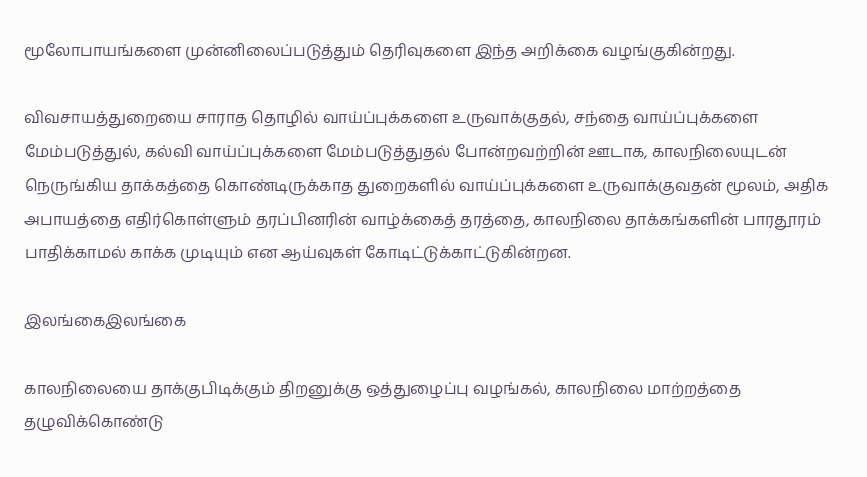மூலோபாயங்களை முன்னிலைப்படுத்தும் தெரிவுகளை இந்த அறிக்கை வழங்குகின்றது.

விவசாயத்துறையை சாராத தொழில் வாய்ப்புக்களை உருவாக்குதல், சந்தை வாய்ப்புக்களை மேம்படுத்துல், கல்வி வாய்ப்புக்களை மேம்படுத்துதல் போன்றவற்றின் ஊடாக, காலநிலையுடன் நெருங்கிய தாக்கத்தை கொண்டிருக்காத துறைகளில் வாய்ப்புக்களை உருவாக்குவதன் மூலம், அதிக அபாயத்தை எதிர்கொள்ளும் தரப்பினரின் வாழ்க்கைத் தரத்தை, காலநிலை தாக்கங்களின் பாரதூரம் பாதிக்காமல் காக்க முடியும் என ஆய்வுகள் கோடிட்டுக்காட்டுகின்றன.

இலங்கைஇலங்கை

காலநிலையை தாக்குபிடிக்கும் திறனுக்கு ஒத்துழைப்பு வழங்கல், காலநிலை மாற்றத்தை தழுவிக்கொண்டு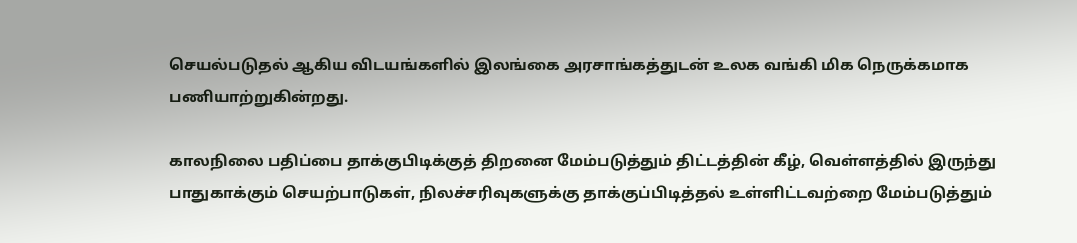செயல்படுதல் ஆகிய விடயங்களில் இலங்கை அரசாங்கத்துடன் உலக வங்கி மிக நெருக்கமாக பணியாற்றுகின்றது.

காலநிலை பதிப்பை தாக்குபிடிக்குத் திறனை மேம்படுத்தும் திட்டத்தின் கீழ், வெள்ளத்தில் இருந்து பாதுகாக்கும் செயற்பாடுகள், நிலச்சரிவுகளுக்கு தாக்குப்பிடித்தல் உள்ளிட்டவற்றை மேம்படுத்தும்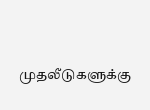முதலீடுகளுக்கு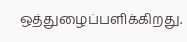ஒத்துழைப்பளிக்கிறது.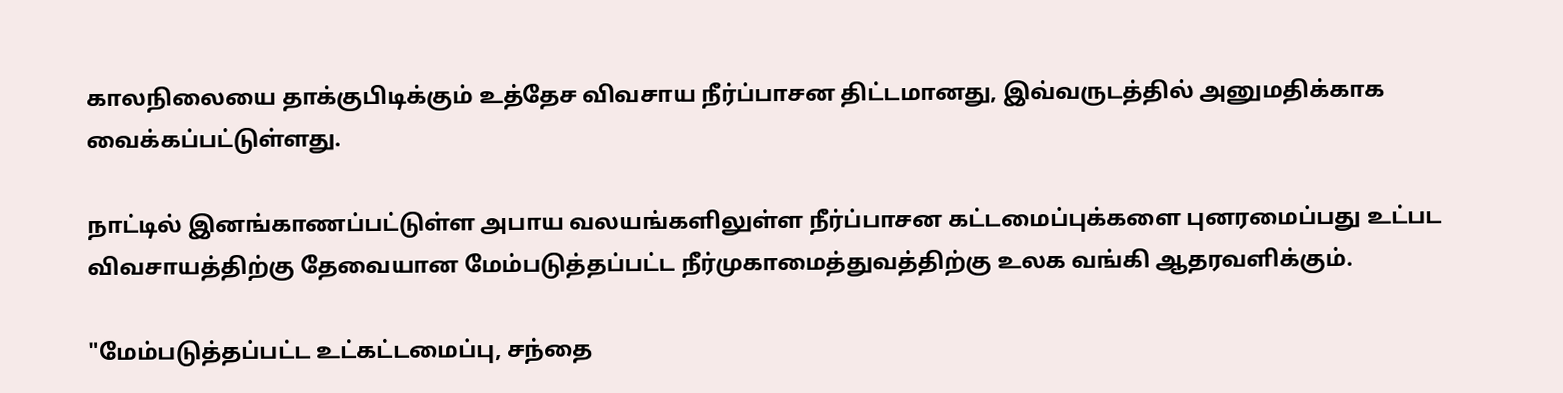காலநிலையை தாக்குபிடிக்கும் உத்தேச விவசாய நீர்ப்பாசன திட்டமானது, இவ்வருடத்தில் அனுமதிக்காக வைக்கப்பட்டுள்ளது.

நாட்டில் இனங்காணப்பட்டுள்ள அபாய வலயங்களிலுள்ள நீர்ப்பாசன கட்டமைப்புக்களை புனரமைப்பது உட்பட விவசாயத்திற்கு தேவையான மேம்படுத்தப்பட்ட நீர்முகாமைத்துவத்திற்கு உலக வங்கி ஆதரவளிக்கும்.

"மேம்படுத்தப்பட்ட உட்கட்டமைப்பு, சந்தை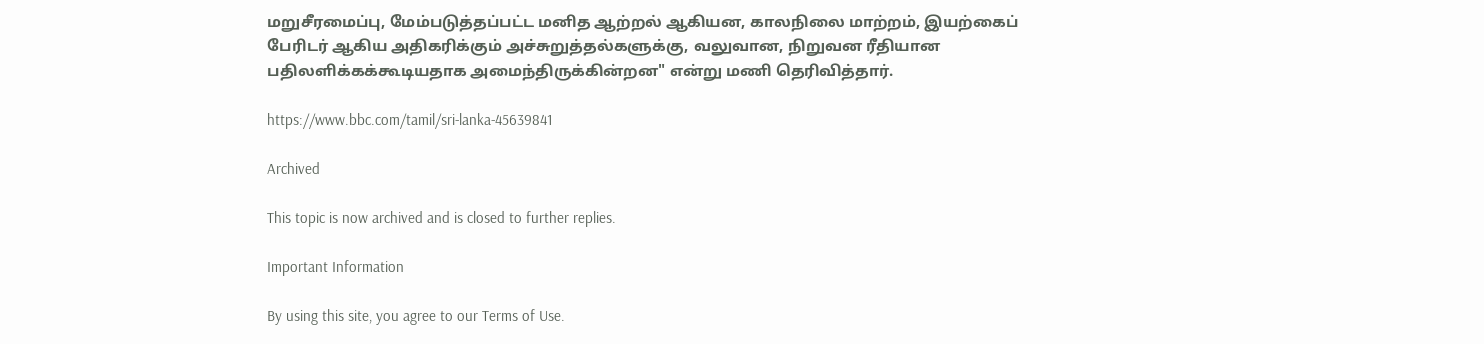மறுசீரமைப்பு, மேம்படுத்தப்பட்ட மனித ஆற்றல் ஆகியன, காலநிலை மாற்றம், இயற்கைப் பேரிடர் ஆகிய அதிகரிக்கும் அச்சுறுத்தல்களுக்கு, வலுவான, நிறுவன ரீதியான பதிலளிக்கக்கூடியதாக அமைந்திருக்கின்றன" என்று மணி தெரிவித்தார்.

https://www.bbc.com/tamil/sri-lanka-45639841

Archived

This topic is now archived and is closed to further replies.

Important Information

By using this site, you agree to our Terms of Use.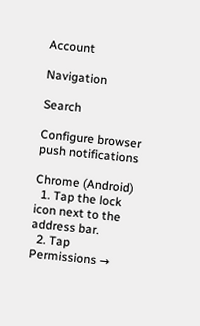Account

Navigation

Search

Configure browser push notifications

Chrome (Android)
  1. Tap the lock icon next to the address bar.
  2. Tap Permissions →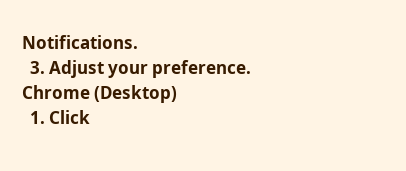Notifications.
  3. Adjust your preference.
Chrome (Desktop)
  1. Click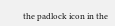the padlock icon in the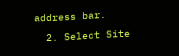address bar.
  2. Select Site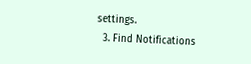settings.
  3. Find Notifications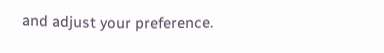and adjust your preference.